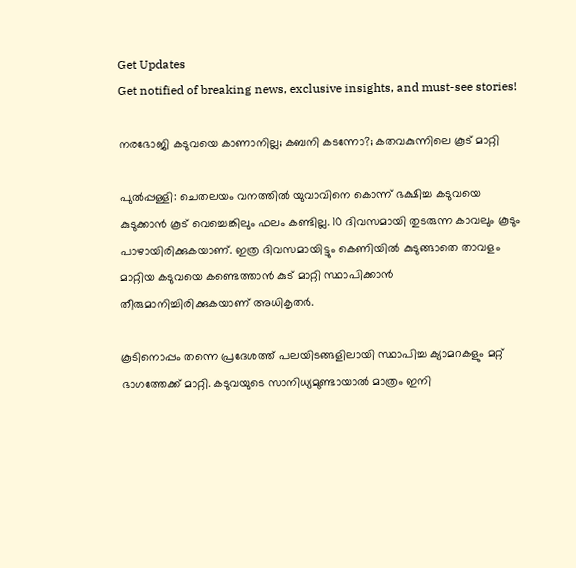Get Updates
Get notified of breaking news, exclusive insights, and must-see stories!

നരഭോജി കടുവയെ കാണാനില്ല; കബനി കടന്നോ?; കതവകുന്നിലെ കൂട് മാറ്റി

പുല്‍പ്പള്ളി: ചെതലയം വനത്തില്‍ യുവാവിനെ കൊന്ന് ഭക്ഷിച്ച കടുവയെ കുടുക്കാന്‍ കൂട് വെച്ചെങ്കിലും ഫലം കണ്ടില്ല. 10 ദിവസമായി തുടരുന്ന കാവലും കൂടും പാഴായിരിക്കുകയാണ്. ഇത്ര ദിവസമായിട്ടും കെണിയില്‍ കുടുങ്ങാതെ താവളം മാറ്റിയ കടുവയെ കണ്ടെത്താന്‍ കുട് മാറ്റി സ്ഥാപിക്കാന്‍ തീരുമാനിച്ചിരിക്കുകയാണ് അധികൃതര്‍.

കൂടിനൊപ്പം തന്നെ പ്രദേശത്ത് പലയിടങ്ങളിലായി സ്ഥാപിച്ച ക്യാമറകളും മറ്റ് ഭാഗത്തേക്ക് മാറ്റി. കടുവയുടെ സാനിധ്യമുണ്ടായാല്‍ മാത്രം ഇനി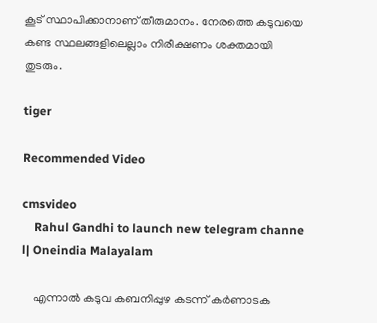കൂട് സ്ഥാപിക്കാനാണ് തീരുമാനം. നേരത്തെ കടുവയെ കണ്ട സ്ഥലങ്ങളിലെല്ലാം നിരീക്ഷണം ശക്തമായി തുടരും.

tiger

Recommended Video

cmsvideo
    Rahul Gandhi to launch new telegram channe l| Oneindia Malayalam

    എന്നാല്‍ കടുവ കബനിപ്പുഴ കടന്ന് കര്‍ണാടക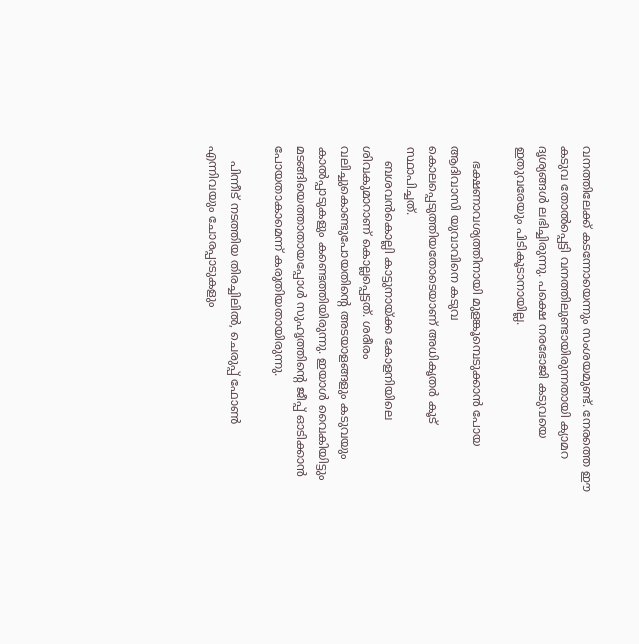വനത്തിലേക്ക് കടന്നോയെന്നും സംശയമുണ്ട്. നേരത്തെ ഈ കടുവ തോല്‍പ്പെട്ടി വനത്തിലുണ്ടായിരുന്നതായി ക്യാമറ ദൃശ്യങ്ങള്‍ ലഭിച്ചിരുന്നു. പക്ഷെ നരഭോജി കടുവയെ ഇതുവരേയും പിടികൂടാനായില്ല.

    ഭക്ഷണാവശ്യത്തിനായി മുളങ്കൂമ്പെടുക്കാന്‍ പോയ ആദിവാസി യുവാവിനെ കടുവ കൊലപ്പെടുത്തിയതോടെയാണ് അധികൃതര്‍ കൂട് സ്ഥാപിച്ചത്.
    ബശവന്‍കൊല്ലി കാട്ടുനായ്ക്ക കോളനിയിലെ ശിവകുമാറാണ് കൊല്ലപ്പെട്ടത്. ശരീരം വലിച്ചുകൊണ്ടുപോയതിന്റെ അടയാളങ്ങളും കടുവയും കാല്‍പ്പാടുകളും കണ്ടെത്തിയിരുന്നു. ഇയാള്‍ വൈകിയിട്ടും മടങ്ങിയെത്താതായപ്പോള്‍ സുഹൃത്തിന്റെ ജീപ്പ് ഓടിക്കാന്‍ പോയതാകാമെന്ന് കരുതിയതായിരുന്നു.

    പിന്നീട് നടത്തിയ തിരച്ചിലില്‍, ചെരുപ്പ് ഫോണ്‍ എന്നിവയും ചോരപ്പാടുകളും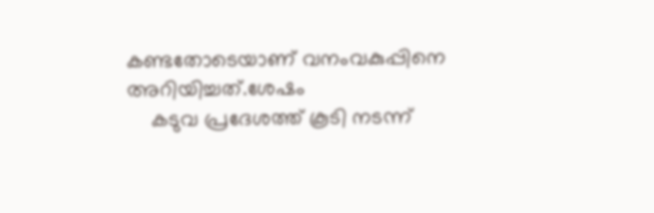കണ്ടതോടെയാണ് വനംവകുപ്പിനെ അറിയിച്ചത്.ശേഷം
    കടുവ പ്രദേശത്ത് കൂടി നടന്ന്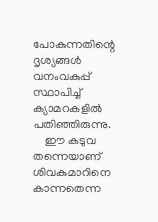പോകുന്നതിന്റെ ദൃശ്യങ്ങള്‍ വനംവകുപ്പ് സ്ഥാപിച്ച് ക്യാമറകളില്‍ പതിഞ്ഞിരുന്നു.
    ഈ കടുവ തന്നെയാണ് ശിവകുമാറിനെ കാന്നതെന്ന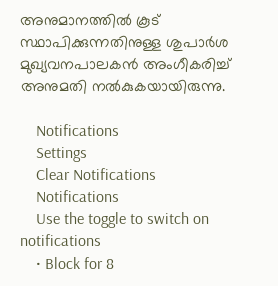അനുമാനത്തില്‍ കൂട് സ്ഥാപിക്കുന്നതിനുള്ള ശുപാര്‍ശ മുഖ്യവനപാലകന്‍ അംഗീകരിച്ച് അനുമതി നല്‍കുകയായിരുന്നു.

    Notifications
    Settings
    Clear Notifications
    Notifications
    Use the toggle to switch on notifications
    • Block for 8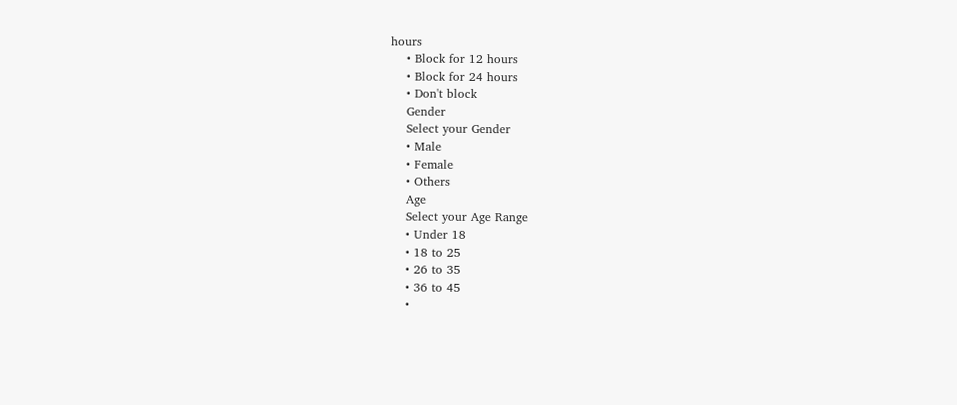hours
    • Block for 12 hours
    • Block for 24 hours
    • Don't block
    Gender
    Select your Gender
    • Male
    • Female
    • Others
    Age
    Select your Age Range
    • Under 18
    • 18 to 25
    • 26 to 35
    • 36 to 45
    •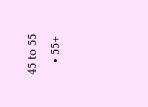45 to 55
    • 55+